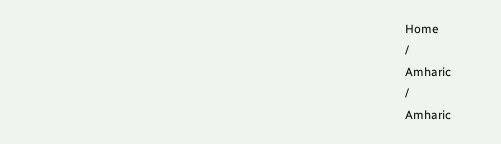Home
/
Amharic
/
Amharic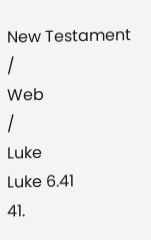New Testament
/
Web
/
Luke
Luke 6.41
41.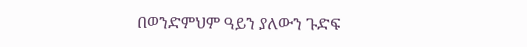በወንድምህም ዓይን ያለውን ጉድፍ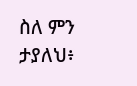ስለ ምን ታያለህ፥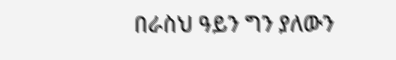በራስህ ዓይን ግን ያለውን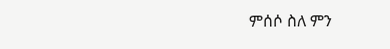ምሰሶ ስለ ምን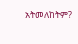አትመለከትም?